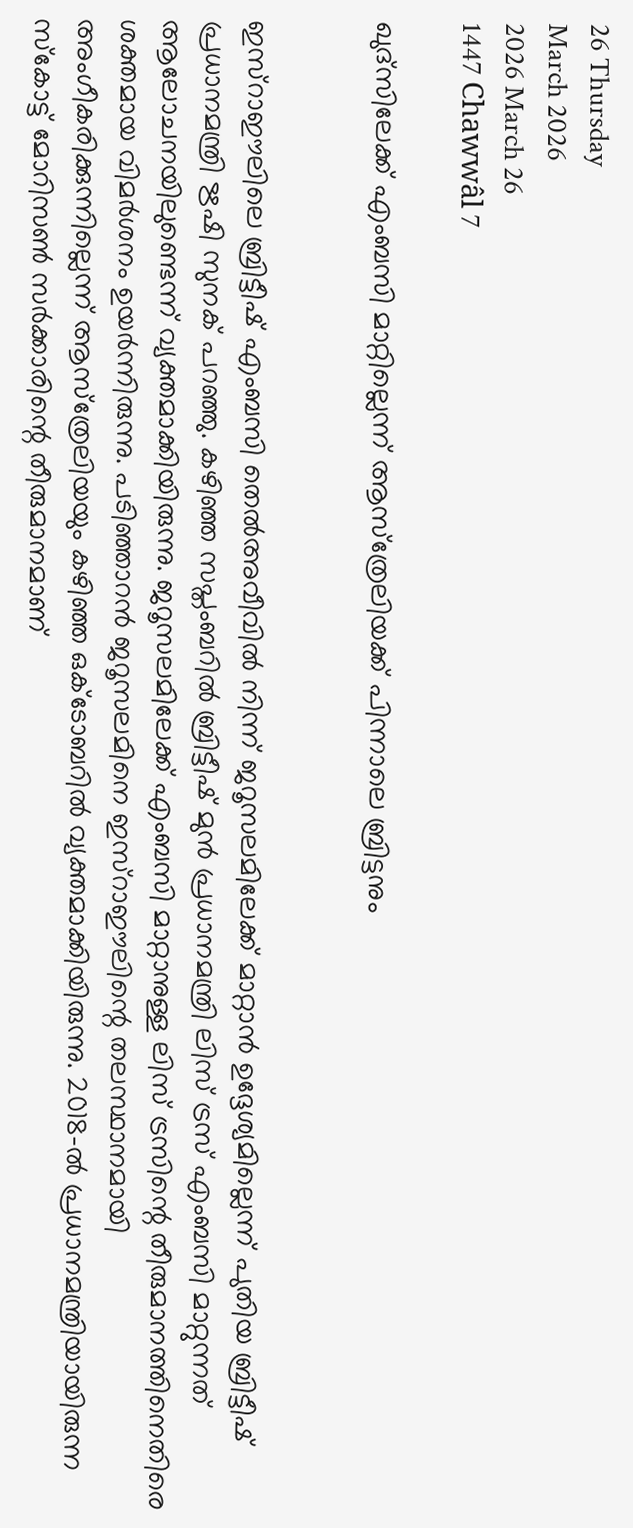26 Thursday
March 2026
2026 March 26
1447 Chawwâl 7

ഖുദ്‌സിലേക്ക് എംബസി മാറ്റില്ലെന്ന് ആസ്‌ത്രേലിയക്ക് പിന്നാലെ ബ്രിട്ടനും


ഇസ്‌റാഈലിലെ ബ്രിട്ടീഷ് എംബസി തെല്‍അവീവില്‍ നിന്ന് ജറൂസലമിലേക്ക് മാറ്റാന്‍ ഉദ്ദേശ്യമില്ലെന്ന് പുതിയ ബ്രിട്ടീഷ് പ്രധാനമന്ത്രി ഋഷി സുനക് പറഞ്ഞു. കഴിഞ്ഞ സപ്തംബറില്‍ ബ്രിട്ടീഷ് മുന്‍ പ്രധാനമന്ത്രി ലിസ് ട്രസ് എംബസി മാറ്റുന്നത് ആലോചനയിലുണ്ടെന്ന് വ്യക്തമാക്കിയിരുന്നു. ജറൂസലമിലേക്ക് എംബസി മാറ്റാനുള്ള ലിസ് ട്രസിന്റെ തീരുമാനത്തിനെതിരെ ശക്തമായ വിമര്‍ശനം ഉയര്‍ന്നിരുന്നു. പടിഞ്ഞാറന്‍ ജറൂസലമിനെ ഇസ്‌റാഈലിന്റെ തലസ്ഥാനമായി അംഗീകരിക്കുന്നില്ലെന്ന് ആസ്‌ത്രേലിയയും കഴിഞ്ഞ ഒക്ടോബറില്‍ വ്യക്തമാക്കിയിരുന്നു. 2018-ല്‍ പ്രധാനമന്ത്രിയായിരുന്ന സ്‌കോട്ട് മോറിസണ്‍ സര്‍ക്കാരിന്റെ തീരുമാനമാണ്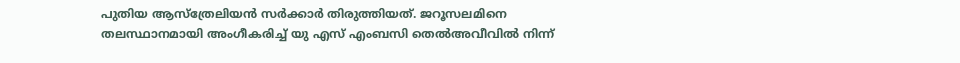പുതിയ ആസ്‌ത്രേലിയന്‍ സര്‍ക്കാര്‍ തിരുത്തിയത്. ജറൂസലമിനെ തലസ്ഥാനമായി അംഗീകരിച്ച് യു എസ് എംബസി തെല്‍അവീവില്‍ നിന്ന്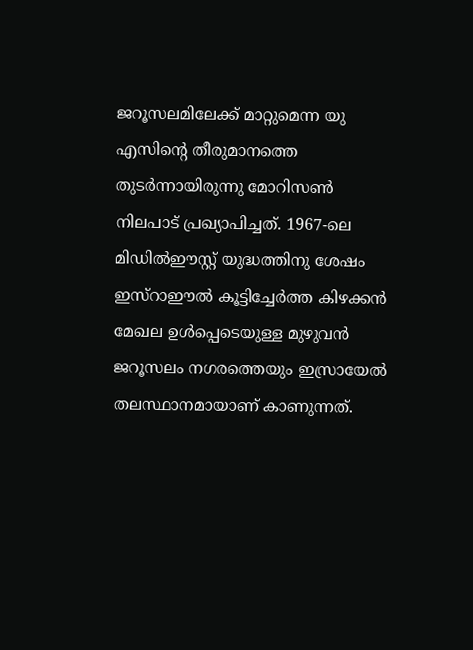ജറൂസലമിലേക്ക് മാറ്റുമെന്ന യു എസിന്റെ തീരുമാനത്തെ തുടര്‍ന്നായിരുന്നു മോറിസണ്‍ നിലപാട് പ്രഖ്യാപിച്ചത്. 1967-ലെ മിഡില്‍ഈസ്റ്റ് യുദ്ധത്തിനു ശേഷം ഇസ്‌റാഈല്‍ കൂട്ടിച്ചേര്‍ത്ത കിഴക്കന്‍ മേഖല ഉള്‍പ്പെടെയുള്ള മുഴുവന്‍ ജറൂസലം നഗരത്തെയും ഇസ്രായേല്‍ തലസ്ഥാനമായാണ് കാണുന്നത്.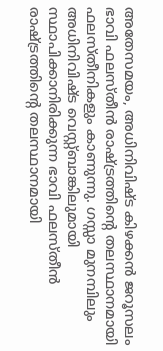അതേസമയം, അധിനിവിഷ്ട കിഴക്കന്‍ ജറൂസലം ഭാവി ഫലസ്തീന്‍ രാഷ്ട്രത്തിന്റെ തലസ്ഥാനമായി ഫലസ്തീനികളും കാണുന്നു. ഗസ്സാ മുനമ്പിലും അധിനിവിഷ്ട വെസ്റ്റ്ബാങ്കിലുമായി സ്ഥാപിക്കാനിരിക്കുന്ന ഭാവി ഫലസ്തീന്‍ രാഷ്ട്രത്തിന്റെ തലസ്ഥാനമായി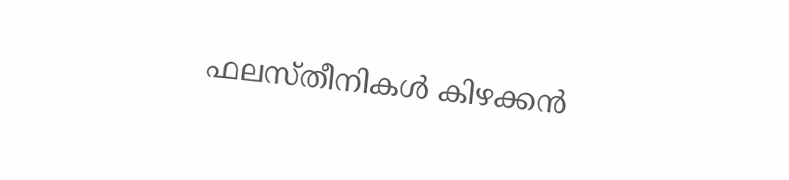ഫലസ്തീനികള്‍ കിഴക്കന്‍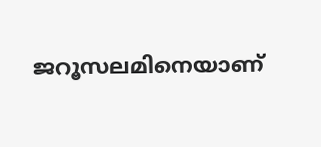ജറൂസലമിനെയാണ്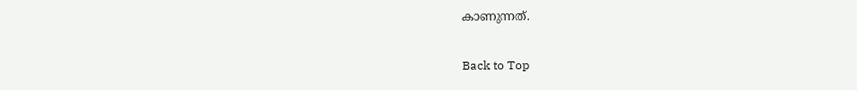കാണുന്നത്.

Back to Top